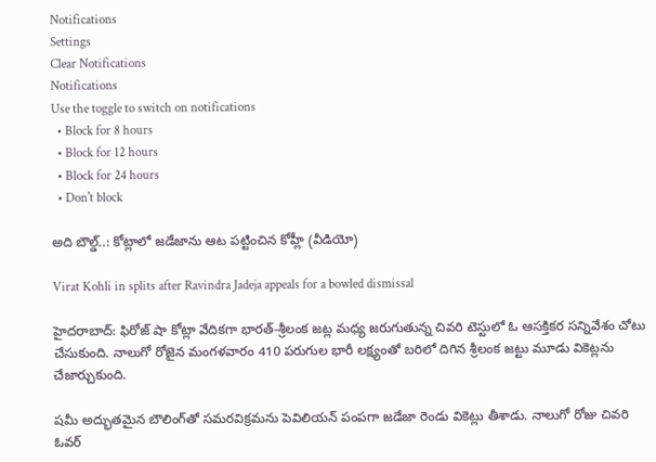Notifications
Settings
Clear Notifications
Notifications
Use the toggle to switch on notifications
  • Block for 8 hours
  • Block for 12 hours
  • Block for 24 hours
  • Don't block

అది బౌల్డ్..: కోట్లాలో జడేజాను ఆట పట్టించిన కోహ్లీ (వీడియో)

Virat Kohli in splits after Ravindra Jadeja appeals for a bowled dismissal

హైదరాబాద్: ఫిరోజ్ షా కోట్లా వేదికగా భారత్-శ్రీలంక జట్ల మధ్య జరుగుతున్న చివరి టెస్టులో ఓ ఆసక్తికర సన్నివేశం చోటు చేసుకుంది. నాలుగో రోజైన మంగళవారం 410 పరుగుల భారీ లక్ష్యంతో బరిలో దిగిన శ్రీలంక జట్టు మూడు వికెట్లను చేజార్చుకుంది.

షమీ అద్భుతమైన బౌలింగ్‌తో సమరవిక్రమను పెవిలియన్ పంపగా జడేజా రెండు వికెట్లు తీశాడు. నాలుగో రోజు చివరి ఓవర్‌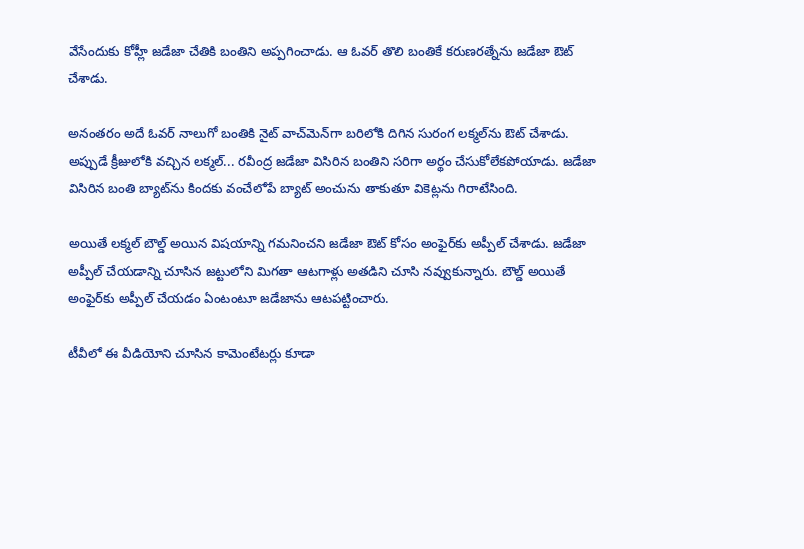వేసేందుకు కోహ్లీ జడేజా చేతికి బంతిని అప్పగించాడు. ఆ ఓవర్ తొలి బంతికే కరుణరత్నేను జడేజా ఔట్ చేశాడు.

అనంతరం అదే ఓవర్ నాలుగో బంతికి నైట్ వాచ్‌మెన్‌గా బరిలోకి దిగిన సురంగ లక్మల్‌ను ఔట్ చేశాడు. అప్పుడే క్రీజులోకి వచ్చిన లక్మల్... రవీంద్ర జడేజా విసిరిన బంతిని సరిగా అర్థం చేసుకోలేకపోయాడు. జడేజా విసిరిన బంతి బ్యాట్‌ను కిందకు వంచేలోపే బ్యాట్ అంచును తాకుతూ వికెట్లను గిరాటేసింది.

అయితే లక్మల్ బౌల్డ్ అయిన విషయాన్ని గమనించని జడేజా ఔట్ కోసం అంఫైర్‌కు అప్పీల్ చేశాడు. జడేజా అప్పీల్ చేయడాన్ని చూసిన జట్టులోని మిగతా ఆటగాళ్లు అతడిని చూసి నవ్వుకున్నారు. బౌల్డ్ అయితే అంఫైర్‌కు అప్పీల్ చేయడం ఏంటంటూ జడేజాను ఆటపట్టించారు.

టీవీలో ఈ వీడియోని చూసిన కామెంటేటర్లు కూడా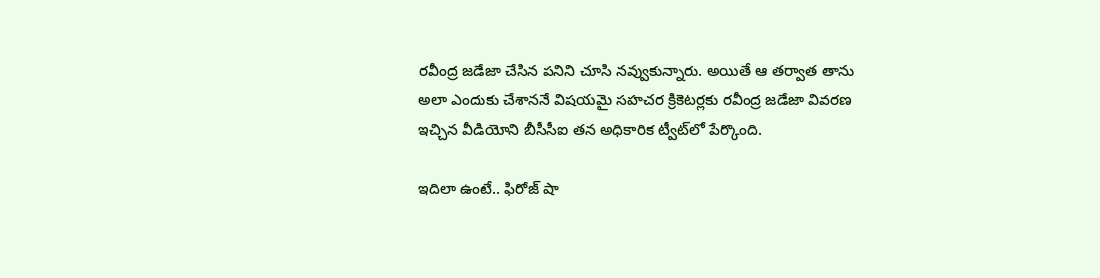రవీంద్ర జడేజా చేసిన పనిని చూసి నవ్వుకున్నారు. అయితే ఆ తర్వాత తాను అలా ఎందుకు చేశాననే విషయమై సహచర క్రికెటర్లకు రవీంద్ర జడేజా వివరణ ఇచ్చిన వీడియోని బీసీసీఐ తన అధికారిక ట్వీట్‌లో పేర్కొంది.

ఇదిలా ఉంటే.. ఫిరోజ్ షా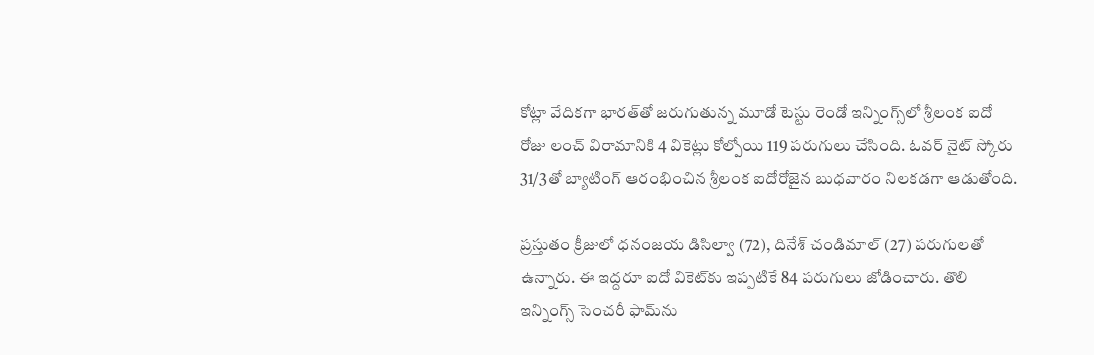కోట్లా వేదికగా భారత్‌తో జరుగుతున్న మూడో టెస్టు రెండో ఇన్నింగ్స్‌లో శ్రీలంక ఐదో రోజు లంచ్ విరామానికి 4 వికెట్లు కోల్పోయి 119 పరుగులు చేసింది. ఓవర్ నైట్ స్కోరు 31/3తో బ్యాటింగ్‌ ఆరంభించిన శ్రీలంక ఐదోరోజైన బుధవారం నిలకడగా ఆడుతోంది.

ప్రస్తుతం క్రీజులో ధనంజయ డిసిల్వా (72), దినేశ్‌ చండిమాల్‌ (27) పరుగులతో ఉన్నారు. ఈ ఇద్దరూ ఐదో వికెట్‌కు ఇప్పటికే 84 పరుగులు జోడించారు. తొలి ఇన్నింగ్స్ సెంచరీ ఫామ్‌ను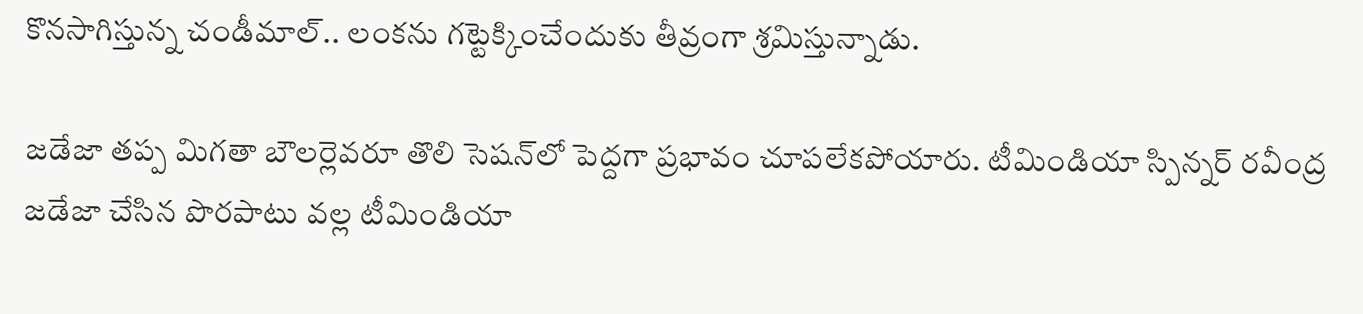కొనసాగిస్తున్న చండీమాల్.. లంకను గట్టెక్కించేందుకు తీవ్రంగా శ్రమిస్తున్నాడు.

జడేజా తప్ప మిగతా బౌలర్లెవరూ తొలి సెషన్‌లో పెద్దగా ప్రభావం చూపలేకపోయారు. టీమిండియా స్పిన్నర్‌ రవీంద్ర జడేజా చేసిన పొరపాటు వల్ల టీమిండియా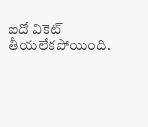ఐదో వికెట్‌ తీయలేకపోయింది.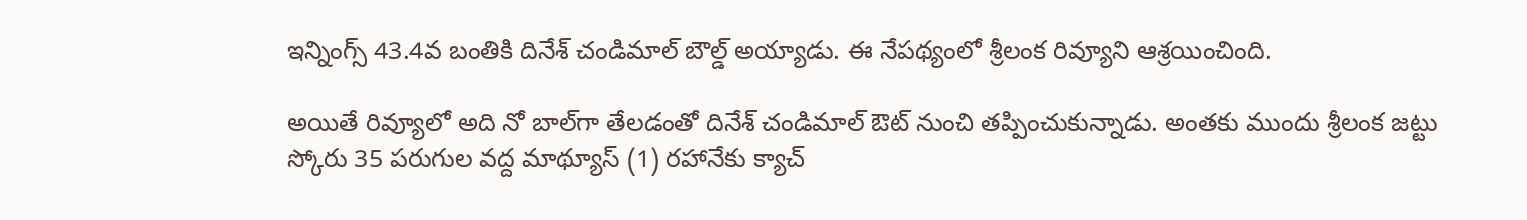ఇన్నింగ్స్ 43.4వ బంతికి దినేశ్‌ చండిమాల్‌ బౌల్డ్‌ అయ్యాడు. ఈ నేపథ్యంలో శ్రీలంక రివ్యూని ఆశ్రయించింది.

అయితే రివ్యూలో అది నో బాల్‌గా తేలడంతో దినేశ్‌ చండిమాల్‌ ఔట్ నుంచి తప్పించుకున్నాడు. అంతకు ముందు శ్రీలంక జట్టు స్కోరు 35 పరుగుల వద్ద మాథ్యూస్‌ (1) రహానేకు క్యాచ్‌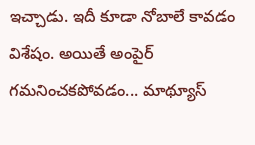ఇచ్చాడు. ఇదీ కూడా నోబాలే కావడం విశేషం. అయితే అంపైర్‌ గమనించకపోవడం... మాథ్యూస్‌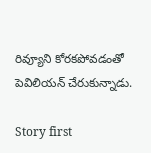రివ్యూని కోరకపోవడంతో పెవిలియన్‌ చేరుకున్నాడు.

Story first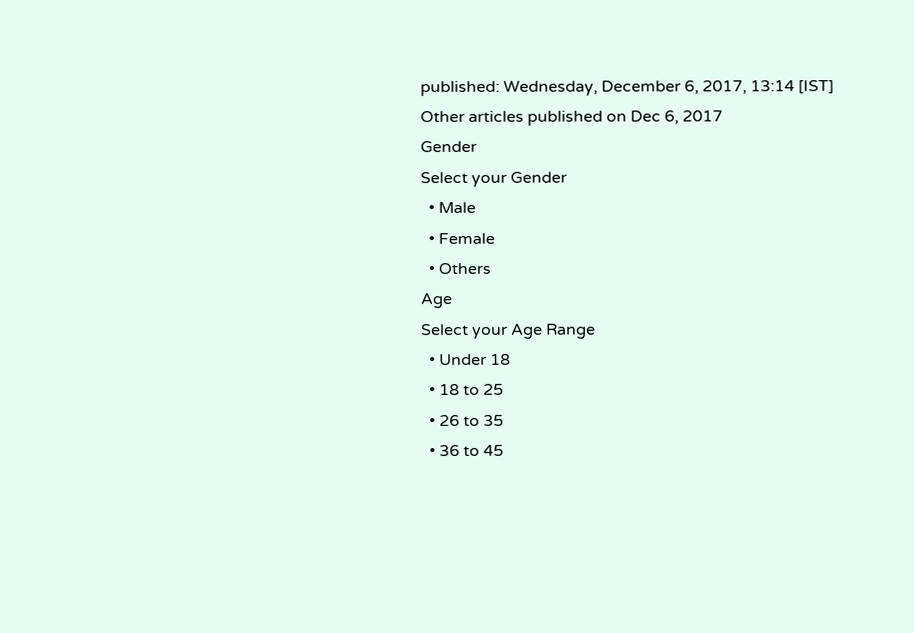published: Wednesday, December 6, 2017, 13:14 [IST]
Other articles published on Dec 6, 2017
Gender
Select your Gender
  • Male
  • Female
  • Others
Age
Select your Age Range
  • Under 18
  • 18 to 25
  • 26 to 35
  • 36 to 45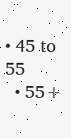• 45 to 55
  • 55+